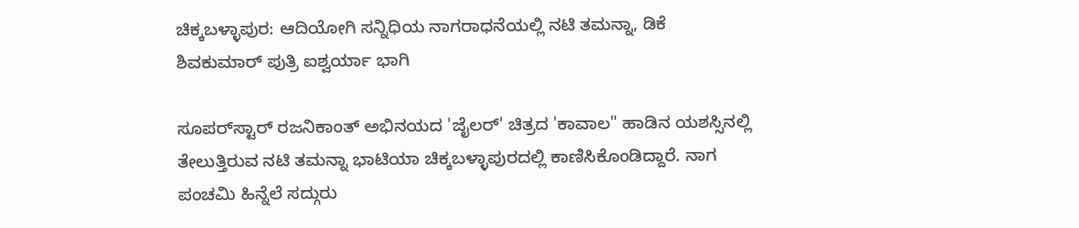ಚಿಕ್ಕಬಳ್ಳಾಪುರ: ಆದಿಯೋಗಿ ಸನ್ನಿಧಿಯ ನಾಗರಾಧನೆಯಲ್ಲಿ ನಟಿ ತಮನ್ನಾ, ಡಿಕೆ ಶಿವಕುಮಾರ್ ಪುತ್ರಿ ಐಶ್ವರ್ಯಾ ಭಾಗಿ

ಸೂಪರ್‌ಸ್ಟಾರ್ ರಜನಿಕಾಂತ್ ಅಭಿನಯದ 'ಜೈಲರ್' ಚಿತ್ರದ 'ಕಾವಾಲ" ಹಾಡಿನ ಯಶಸ್ಸಿನಲ್ಲಿ ತೇಲುತ್ತಿರುವ ನಟಿ ತಮನ್ನಾ ಭಾಟಿಯಾ ಚಿಕ್ಕಬಳ್ಳಾಪುರದಲ್ಲಿ ಕಾಣಿಸಿಕೊಂಡಿದ್ದಾರೆ. ನಾಗ ಪಂಚಮಿ ಹಿನ್ನೆಲೆ ಸದ್ಗುರು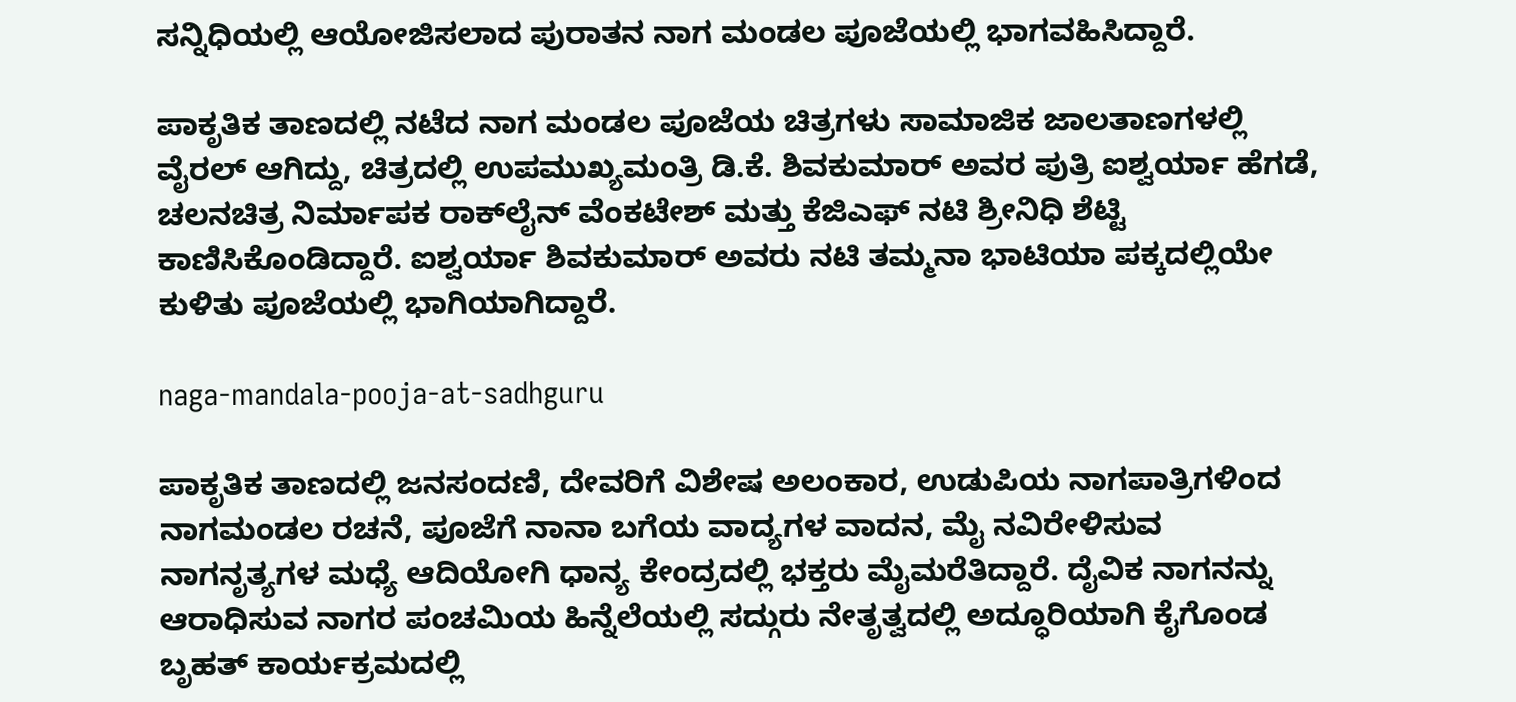ಸನ್ನಿಧಿಯಲ್ಲಿ ಆಯೋಜಿಸಲಾದ ಪುರಾತನ ನಾಗ ಮಂಡಲ ಪೂಜೆಯಲ್ಲಿ ಭಾಗವಹಿಸಿದ್ದಾರೆ.

ಪಾಕೃತಿಕ ತಾಣದಲ್ಲಿ ನಟೆದ ನಾಗ ಮಂಡಲ ಪೂಜೆಯ ಚಿತ್ರಗಳು ಸಾಮಾಜಿಕ ಜಾಲತಾಣಗಳಲ್ಲಿ ವೈರಲ್ ಆಗಿದ್ದು, ಚಿತ್ರದಲ್ಲಿ ಉಪಮುಖ್ಯಮಂತ್ರಿ ಡಿ.ಕೆ. ಶಿವಕುಮಾರ್ ಅವರ ಪುತ್ರಿ ಐಶ್ವರ್ಯಾ ಹೆಗಡೆ, ಚಲನಚಿತ್ರ ನಿರ್ಮಾಪಕ ರಾಕ್‌ಲೈನ್ ವೆಂಕಟೇಶ್ ಮತ್ತು ಕೆಜಿಎಫ್ ನಟಿ ಶ್ರೀನಿಧಿ ಶೆಟ್ಟಿ ಕಾಣಿಸಿಕೊಂಡಿದ್ದಾರೆ. ಐಶ್ವರ್ಯಾ ಶಿವಕುಮಾರ್ ಅವರು ನಟಿ ತಮ್ಮನಾ ಭಾಟಿಯಾ ಪಕ್ಕದಲ್ಲಿಯೇ ಕುಳಿತು ಪೂಜೆಯಲ್ಲಿ ಭಾಗಿಯಾಗಿದ್ದಾರೆ.

naga-mandala-pooja-at-sadhguru

ಪಾಕೃತಿಕ ತಾಣದಲ್ಲಿ ಜನಸಂದಣಿ, ದೇವರಿಗೆ ವಿಶೇಷ ಅಲಂಕಾರ, ಉಡುಪಿಯ ನಾಗಪಾತ್ರಿಗಳಿಂದ ನಾಗಮಂಡಲ ರಚನೆ, ಪೂಜೆಗೆ ನಾನಾ ಬಗೆಯ ವಾದ್ಯಗಳ ವಾದನ, ಮೈ ನವಿರೇಳಿಸುವ ನಾಗನೃತ್ಯಗಳ ಮಧ್ಯೆ ಆದಿಯೋಗಿ ಧಾನ್ಯ ಕೇಂದ್ರದಲ್ಲಿ ಭಕ್ತರು ಮೈಮರೆತಿದ್ದಾರೆ. ದೈವಿಕ ನಾಗನನ್ನು ಆರಾಧಿಸುವ ನಾಗರ ಪಂಚಮಿಯ ಹಿನ್ನೆಲೆಯಲ್ಲಿ ಸದ್ಗುರು ನೇತೃತ್ವದಲ್ಲಿ ಅದ್ಧೂರಿಯಾಗಿ ಕೈಗೊಂಡ ಬೃಹತ್‌ ಕಾರ್ಯಕ್ರಮದಲ್ಲಿ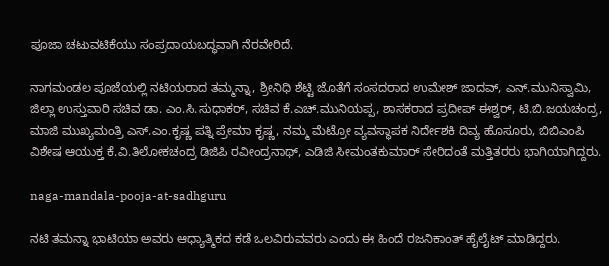ಪೂಜಾ ಚಟುವಟಿಕೆಯು ಸಂಪ್ರದಾಯಬದ್ಧವಾಗಿ ನೆರವೇರಿದೆ.

ನಾಗಮಂಡಲ ಪೂಜೆಯಲ್ಲಿ ನಟಿಯರಾದ ತಮ್ಮನ್ನಾ, ಶ್ರೀನಿಧಿ ಶೆಟ್ಟಿ ಜೊತೆಗೆ ಸಂಸದರಾದ ಉಮೇಶ್ ಜಾದವ್, ಎನ್.ಮುನಿಸ್ವಾಮಿ, ಜಿಲ್ಲಾ ಉಸ್ತುವಾರಿ ಸಚಿವ ಡಾ. ಎಂ.ಸಿ.ಸುಧಾಕರ್, ಸಚಿವ ಕೆ.ಎಚ್.ಮುನಿಯಪ್ಪ, ಶಾಸಕರಾದ ಪ್ರದೀಪ್‌ ಈಶ್ವರ್, ಟಿ.ಬಿ.ಜಯಚಂದ್ರ, ಮಾಜಿ ಮುಖ್ಯಮಂತ್ರಿ ಎಸ್.ಎಂ.ಕೃಷ್ಣ ಪತ್ನಿ ಪ್ರೇಮಾ ಕೃಷ್ಣ, ನಮ್ಮ ಮೆಟ್ರೋ ವ್ಯವಸ್ಥಾಪಕ ನಿರ್ದೇಶಕಿ ದಿವ್ಯ ಹೊಸೂರು, ಬಿಬಿಎಂಪಿ ವಿಶೇಷ ಆಯುಕ್ತ ಕೆ.ವಿ.ತಿಲೋಕಚಂದ್ರ ಡಿಜಿಪಿ ರವೀಂದ್ರನಾಥ್, ಎಡಿಜಿ ಸೀಮಂತಕುಮಾರ್ ಸೇರಿದಂತೆ ಮತ್ತಿತರರು ಭಾಗಿಯಾಗಿದ್ದರು.

naga-mandala-pooja-at-sadhguru

ನಟಿ ತಮನ್ನಾ ಭಾಟಿಯಾ ಅವರು ಆಧ್ಯಾತ್ಮಿಕದ ಕಡೆ ಒಲವಿರುವವರು ಎಂದು ಈ ಹಿಂದೆ ರಜನಿಕಾಂತ್ ಹೈಲೈಟ್ ಮಾಡಿದ್ದರು.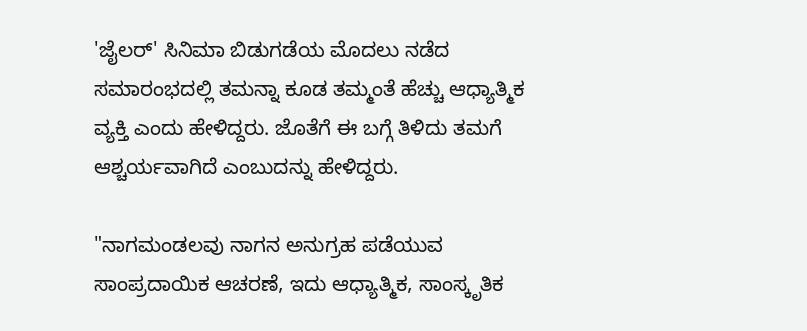'ಜೈಲರ್' ಸಿನಿಮಾ ಬಿಡುಗಡೆಯ ಮೊದಲು ನಡೆದ ಸಮಾರಂಭದಲ್ಲಿ ತಮನ್ನಾ ಕೂಡ ತಮ್ಮಂತೆ ಹೆಚ್ಚು ಆಧ್ಯಾತ್ಮಿಕ ವ್ಯಕ್ತಿ ಎಂದು ಹೇಳಿದ್ದರು. ಜೊತೆಗೆ ಈ ಬಗ್ಗೆ ತಿಳಿದು ತಮಗೆ ಆಶ್ಚರ್ಯವಾಗಿದೆ ಎಂಬುದನ್ನು ಹೇಳಿದ್ದರು.

"ನಾಗಮಂಡಲವು ನಾಗನ ಅನುಗ್ರಹ ಪಡೆಯುವ ಸಾಂಪ್ರದಾಯಿಕ ಆಚರಣೆ, ಇದು ಆಧ್ಯಾತ್ಮಿಕ, ಸಾಂಸ್ಕೃತಿಕ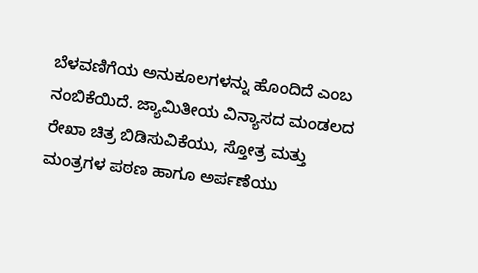ಬೆಳವಣಿಗೆಯ ಅನುಕೂಲಗಳನ್ನು ಹೊಂದಿದೆ ಎಂಬ ನಂಬಿಕೆಯಿದೆ. ಜ್ಯಾಮಿತೀಯ ವಿನ್ಯಾಸದ ಮಂಡಲದ ರೇಖಾ ಚಿತ್ರ ಬಿಡಿಸುವಿಕೆಯು, ಸ್ತೋತ್ರ ಮತ್ತು ಮಂತ್ರಗಳ ಪಠಣ ಹಾಗೂ ಅರ್ಪಣೆಯು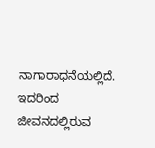ನಾಗಾರಾಧನೆಯಲ್ಲಿದೆ. ಇದರಿಂದ ಜೀವನದಲ್ಲಿರುವ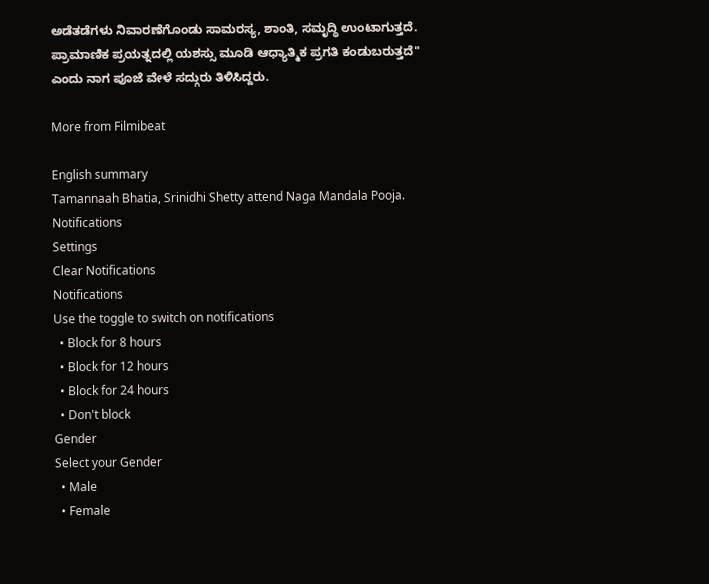ಅಡೆತಡೆಗಳು ನಿವಾರಣೆಗೊಂಡು ಸಾಮರಸ್ಯ, ಶಾಂತಿ, ಸಮೃದ್ಧಿ ಉಂಟಾಗುತ್ತದೆ. ಪ್ರಾಮಾಣಿಕ ಪ್ರಯತ್ನದಲ್ಲಿ ಯಶಸ್ಸು ಮೂಡಿ ಆಧ್ಯಾತ್ಮಿಕ ಪ್ರಗತಿ ಕಂಡುಬರುತ್ತದೆ" ಎಂದು ನಾಗ ಪೂಜೆ ವೇಳೆ ಸದ್ಗುರು ತಿಳಿಸಿದ್ದರು.

More from Filmibeat

English summary
Tamannaah Bhatia, Srinidhi Shetty attend Naga Mandala Pooja.
Notifications
Settings
Clear Notifications
Notifications
Use the toggle to switch on notifications
  • Block for 8 hours
  • Block for 12 hours
  • Block for 24 hours
  • Don't block
Gender
Select your Gender
  • Male
  • Female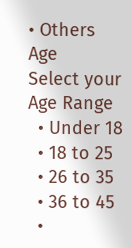• Others
Age
Select your Age Range
  • Under 18
  • 18 to 25
  • 26 to 35
  • 36 to 45
  •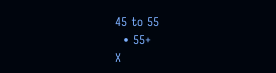45 to 55
  • 55+
X